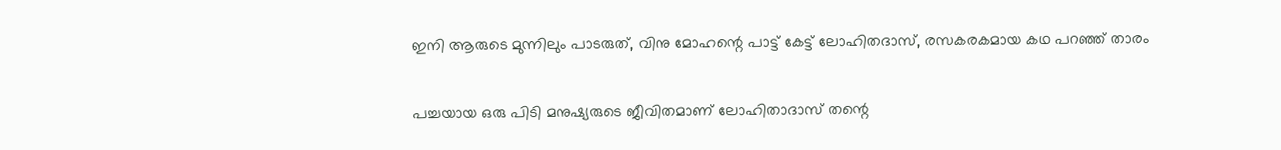ഇനി ആരുടെ മുന്നിലും പാടരുത്, വിനു മോഹന്റെ പാട്ട് കേട്ട് ലോഹിതദാസ്, രസകരകമായ കഥ പറഞ്ഞ് താരം

പച്ചയായ ഒരു പിടി മനുഷ്യരുടെ ജീവിതമാണ് ലോഹിതാദാസ് തന്റെ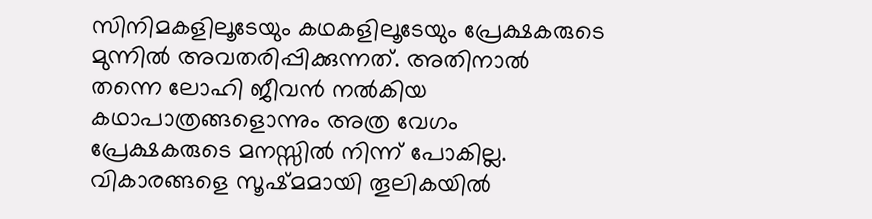സിനിമകളിലൂടേയും കഥകളിലൂടേയും പ്രേക്ഷകരുടെ മുന്നിൽ അവതരിപ്പിക്കുന്നത്. അതിനാൽ തന്നെ ലോഹി ജീവൻ നൽകിയ കഥാപാത്രങ്ങളൊന്നും അത്ര വേഗം പ്രേക്ഷകരുടെ മനസ്സിൽ നിന്ന് പോകില്ല. വികാരങ്ങളെ സൂഷ്മമായി തൂലികയിൽ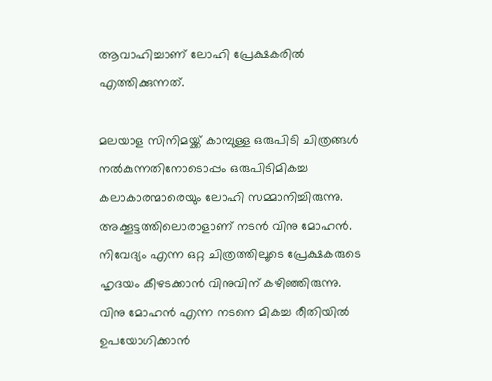ആവാഹിച്ചാണ് ലോഹി പ്രേക്ഷകരിൽ എത്തിക്കുന്നത്.

മലയാള സിനിമയ്ക്ക് കാമ്പുള്ള ഒരുപിടി ചിത്രങ്ങൾ നൽകുന്നതിനോടൊപ്പം ഒരുപിടിമികച്ച കലാകാരന്മാരെയും ലോഹി സമ്മാനിച്ചിരുന്നു. അക്കൂട്ടത്തിലൊരാളാണ് നടൻ വിനു മോഹൻ. നിവേദ്യം എന്ന ഒറ്റ ചിത്രത്തിലൂടെ പ്രേക്ഷകരുടെ ഹൃദയം കീഴടക്കാൻ വിനുവിന് കഴിഞ്ഞിരുന്നു. വിനു മോഹൻ എന്ന നടനെ മികച്ച രീതിയിൽ ഉപയോഗിക്കാൻ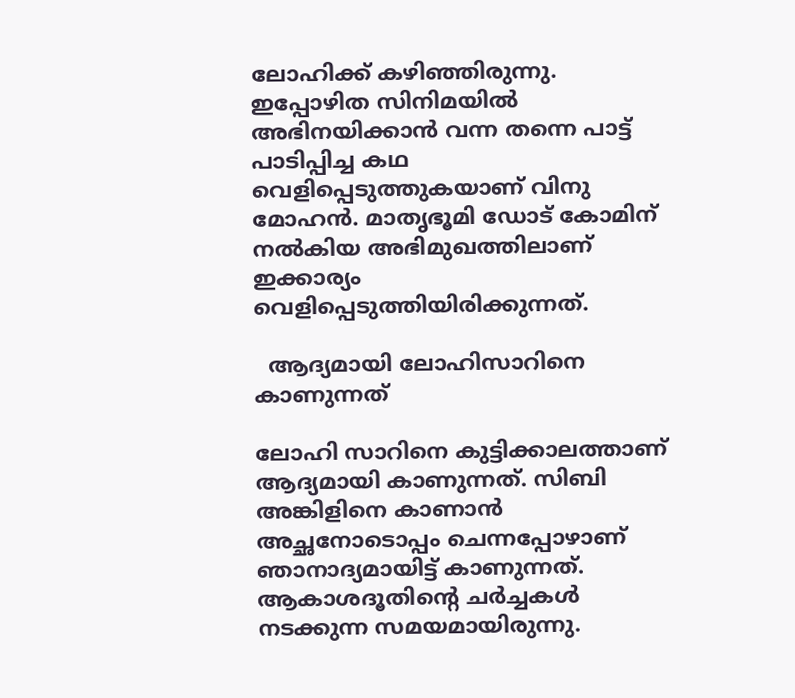ലോഹിക്ക് കഴിഞ്ഞിരുന്നു. ഇപ്പോഴിത സിനിമയിൽ അഭിനയിക്കാൻ വന്ന തന്നെ പാട്ട് പാടിപ്പിച്ച കഥ വെളിപ്പെടുത്തുകയാണ് വിനു മോഹൻ. മാതൃഭൂമി ഡോട് കോമിന് നൽകിയ അഭിമുഖത്തിലാണ് ഇക്കാര്യം വെളിപ്പെടുത്തിയിരിക്കുന്നത്.

  ആദ്യമായി ലോഹിസാറിനെ കാണുന്നത്

ലോഹി സാറിനെ കുട്ടിക്കാലത്താണ് ആദ്യമായി കാണുന്നത്. സിബി അങ്കിളിനെ കാണാൻ അച്ഛനോടൊപ്പം ചെന്നപ്പോഴാണ് ഞാനാദ്യമായിട്ട് കാണുന്നത്. ആകാശദൂതിന്റെ ചർച്ചകൾ നടക്കുന്ന സമയമായിരുന്നു.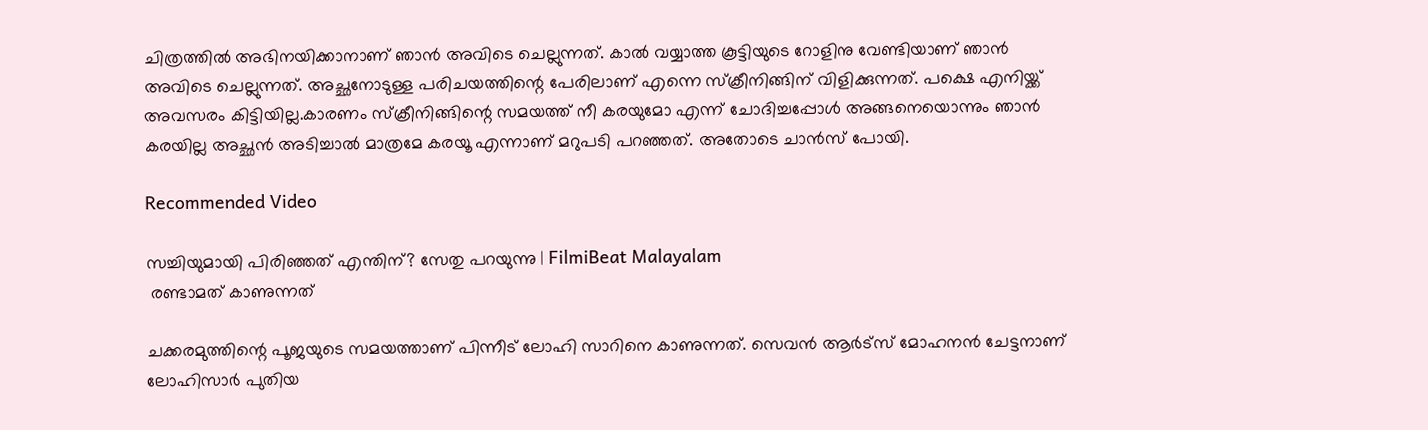ചിത്രത്തിൽ അഭിനയിക്കാനാണ് ഞാൻ അവിടെ ചെല്ലുന്നത്. കാൽ വയ്യാത്ത കൂട്ടിയുടെ റോളിനു വേണ്ടിയാണ് ഞാൻ അവിടെ ചെല്ലുന്നത്. അച്ഛനോടുള്ള പരിചയത്തിന്റെ പേരിലാണ് എന്നെ സ്ക്രീനിങ്ങിന് വിളിക്കുന്നത്. പക്ഷെ എനിയ്ക്ക് അവസരം കിട്ടിയില്ല.കാരണം സ്ക്രീനിങ്ങിന്റെ സമയത്ത് നീ കരയുമോ എന്ന് ചോദിച്ചപ്പോൾ അങ്ങനെയൊന്നും ഞാൻ കരയില്ല അച്ഛൻ അടിച്ചാൽ മാത്രമേ കരയൂ എന്നാണ് മറുപടി പറഞ്ഞത്. അതോടെ ചാൻസ് പോയി.

Recommended Video

സച്ചിയുമായി പിരിഞ്ഞത് എന്തിന്? സേതു പറയുന്നു | FilmiBeat Malayalam
 രണ്ടാമത് കാണുന്നത്‌

ചക്കരമുത്തിന്റെ പൂജയുടെ സമയത്താണ് പിന്നീട് ലോഹി സാറിനെ കാണുന്നത്. സെവൻ ആർട്സ് മോഹനൻ ചേട്ടനാണ് ലോഹിസാർ പുതിയ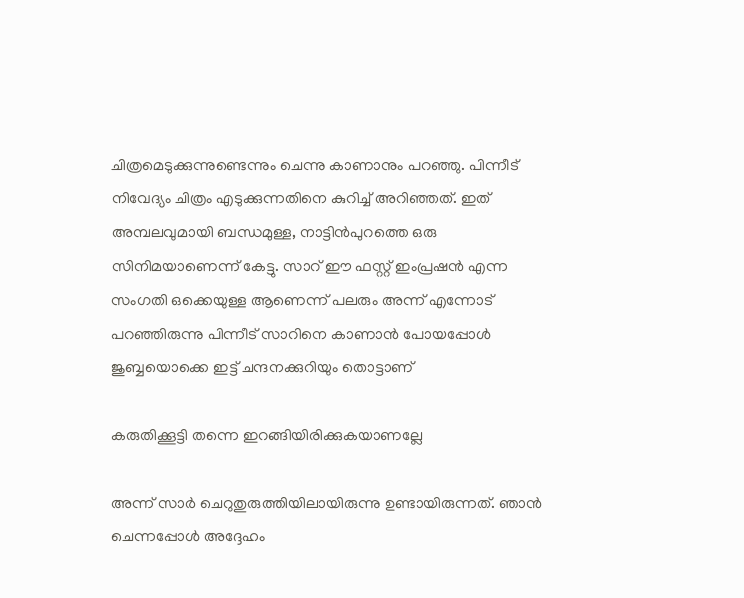ചിത്രമെടുക്കുന്നുണ്ടെന്നും ചെന്നു കാണാനും പറഞ്ഞു. പിന്നീട് നിവേദ്യം ചിത്രം എടുക്കുന്നതിനെ കുറിച്ച് അറിഞ്ഞത്. ഇത് അമ്പലവുമായി ബന്ധമുള്ള, നാട്ടിൻപുറത്തെ ഒരു സിനിമയാണെന്ന് കേട്ടു. സാറ് ഈ ഫസ്റ്റ് ഇംപ്രഷൻ എന്ന സംഗതി ഒക്കെയുള്ള ആണെന്ന് പലരും അന്ന് എന്നോട് പറഞ്ഞിരുന്നു പിന്നീട് സാറിനെ കാണാൻ പോയപ്പോൾ ജുബ്ബയൊക്കെ ഇട്ട് ചന്ദനക്കുറിയും തൊട്ടാണ്

കരുതിക്കൂട്ടി തന്നെ ഇറങ്ങിയിരിക്കുകയാണല്ലേ

അന്ന് സാർ ചെറുതുരുത്തിയിലായിരുന്നു ഉണ്ടായിരുന്നത്. ഞാൻ ചെന്നപ്പോൾ അദ്ദേഹം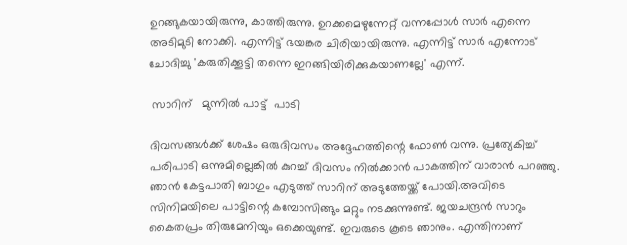ഉറങ്ങുകയായിരുന്നു, കാത്തിരുന്നു. ഉറക്കമെഴുന്നേറ്റ് വന്നപ്പോൾ സാർ എന്നെ അടിമുടി നോക്കി. എന്നിട്ട് ഭയങ്കര ചിരിയായിരുന്നു. എന്നിട്ട് സാർ എന്നോട് ചോദിച്ചു 'കരുതിക്കൂട്ടി തന്നെ ഇറങ്ങിയിരിക്കുകയാണല്ലേ' എന്ന്.

 സാറിന്   മുന്നിൽ പാട്ട്  പാടി

ദിവസങ്ങൾക്ക് ശേഷം ഒരുദിവസം അദ്ദേഹത്തിന്റെ ഫോൺ വന്നു. പ്രത്യേകിച്ച് പരിപാടി ഒന്നുമില്ലെങ്കിൽ കുറച്ച് ദിവസം നിൽക്കാൻ പാകത്തിന് വാരാൻ പറഞ്ഞു. ഞാൻ കേട്ടപാതി ബാഗും എടുത്ത് സാറിന് അടുത്തേയ്ക്ക് പോയി.അവിടെ സിനിമയിലെ പാട്ടിന്റെ കമ്പോസിങ്ങും മറ്റും നടക്കുന്നുണ്ട്. ജയചന്ദ്രൻ സാറും കൈതപ്രം തിരുമേനിയും ഒക്കെയുണ്ട്. ഇവരുടെ കൂടെ ഞാനും. എന്തിനാണ്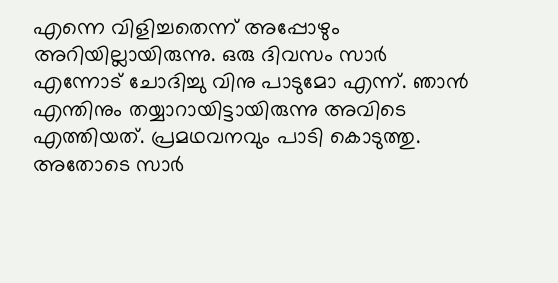എന്നെ വിളിച്ചതെന്ന് അപ്പോഴും അറിയില്ലായിരുന്നു. ഒരു ദിവസം സാർ എന്നോട് ചോദിച്ചു വിനു പാടുമോ എന്ന്. ഞാൻ എന്തിനും തയ്യാറായിട്ടായിരുന്നു അവിടെ എത്തിയത്. പ്രമഥവനവും പാടി കൊടുത്തു. അതോടെ സാർ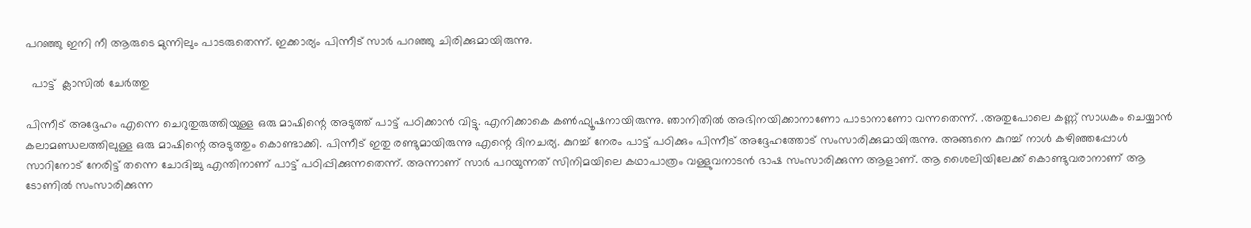പറഞ്ഞു ഇനി നീ ആരുടെ മുന്നിലും പാടരുതെന്ന്. ഇക്കാര്യം പിന്നീട് സാർ പറഞ്ഞു ചിരിക്കുമായിരുന്നു.

  പാട്ട്  ക്ലാസിൽ ചേർത്തു

പിന്നീട് അദ്ദേഹം എന്നെ ചെറുതുരുത്തിയുള്ള ഒരു മാഷിന്റെ അടുത്ത് പാട്ട് പഠിക്കാൻ വിട്ടു. എനിക്കാകെ കൺഫ്യൂഷനായിരുന്നു. ഞാനിതിൽ അഭിനയിക്കാനാണോ പാടാനാണോ വന്നതെന്ന്. .അതുപോലെ കണ്ണ് സാധകം ചെയ്യാൻ കലാമണ്ഡലത്തിലുള്ള ഒരു മാഷിന്റെ അടുത്തും കൊണ്ടാക്കി. പിന്നീട് ഇതു രണ്ടുമായിരുന്നു എന്റെ ദിനചര്യ. കുറച്ച് നേരം പാട്ട് പഠിക്കും പിന്നീട് അദ്ദേഹത്തോട് സംസാരിക്കുമായിരുന്നു. അങ്ങനെ കുറച്ച് നാൾ കഴിഞ്ഞപ്പോൾ സാറിനോട് നേരിട്ട് തന്നെ ചോദിച്ചു എന്തിനാണ് പാട്ട് പഠിപ്പിക്കുന്നതെന്ന്. അന്നാണ് സാർ പറയുന്നത് സിനിമയിലെ കഥാപാത്രം വള്ളുവനാടൻ ഭാഷ സംസാരിക്കുന്ന ആളാണ്. ആ ശൈലിയിലേക്ക് കൊണ്ടുവരാനാണ് ആ ടോണിൽ സംസാരിക്കുന്ന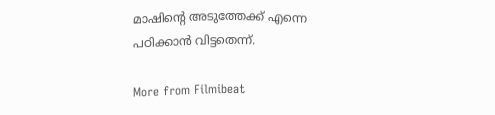മാഷിന്റെ അടുത്തേക്ക് എന്നെ പഠിക്കാൻ വിട്ടതെന്ന്.

More from Filmibeat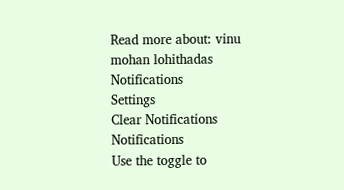Read more about: vinu mohan lohithadas
Notifications
Settings
Clear Notifications
Notifications
Use the toggle to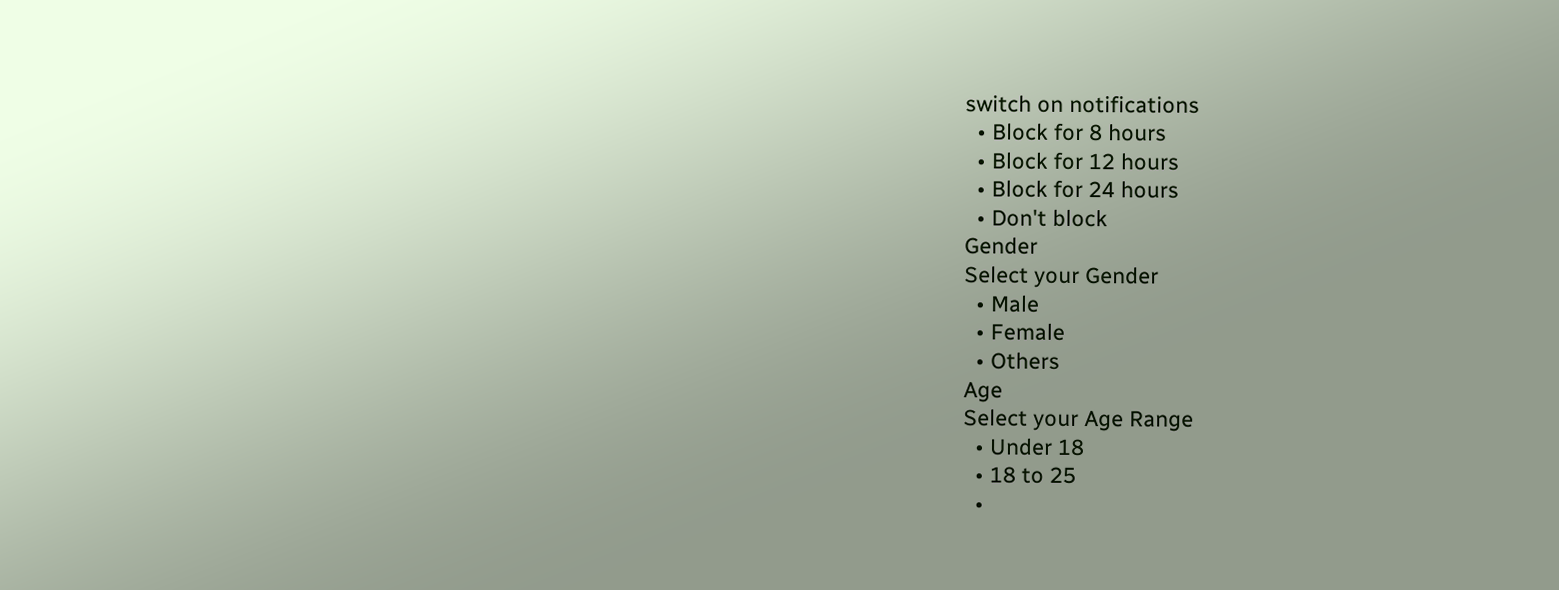switch on notifications
  • Block for 8 hours
  • Block for 12 hours
  • Block for 24 hours
  • Don't block
Gender
Select your Gender
  • Male
  • Female
  • Others
Age
Select your Age Range
  • Under 18
  • 18 to 25
  •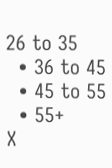26 to 35
  • 36 to 45
  • 45 to 55
  • 55+
X